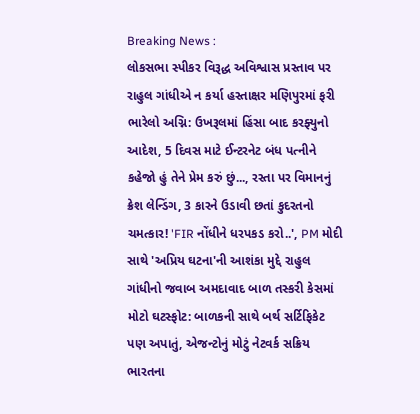Breaking News :
લોકસભા સ્પીકર વિરૂદ્ધ અવિશ્વાસ પ્રસ્તાવ પર રાહુલ ગાંધીએ ન કર્યા હસ્તાક્ષર મણિપુરમાં ફરી ભારેલો અગ્નિ: ઉખરૂલમાં હિંસા બાદ કરફ્યુનો આદેશ, 5 દિવસ માટે ઈન્ટરનેટ બંધ પત્નીને કહેજો હું તેને પ્રેમ કરું છું..., રસ્તા પર વિમાનનું ક્રેશ લેન્ડિંગ, 3 કારને ઉડાવી છતાં કુદરતનો ચમત્કાર! 'FIR નોંધીને ધરપકડ કરો..', PM મોદી સાથે 'અપ્રિય ઘટના'ની આશંકા મુદ્દે રાહુલ ગાંધીનો જવાબ અમદાવાદ બાળ તસ્કરી કેસમાં મોટો ઘટસ્ફોટ: બાળકની સાથે બર્થ સર્ટિફિકેટ પણ અપાતું, એજન્ટોનું મોટું નેટવર્ક સક્રિય ભારતના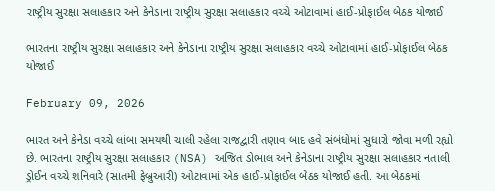રાષ્ટ્રીય સુરક્ષા સલાહકાર અને કેનેડાના રાષ્ટ્રીય સુરક્ષા સલાહકાર વચ્ચે ઓટાવામાં હાઈ-પ્રોફાઈલ બેઠક યોજાઈ

ભારતના રાષ્ટ્રીય સુરક્ષા સલાહકાર અને કેનેડાના રાષ્ટ્રીય સુરક્ષા સલાહકાર વચ્ચે ઓટાવામાં હાઈ-પ્રોફાઈલ બેઠક યોજાઈ

February 09, 2026

ભારત અને કેનેડા વચ્ચે લાંબા સમયથી ચાલી રહેલા રાજદ્વારી તણાવ બાદ હવે સંબંધોમાં સુધારો જોવા મળી રહ્યો છે. ભારતના રાષ્ટ્રીય સુરક્ષા સલાહકાર (NSA) અજિત ડોભાલ અને કેનેડાના રાષ્ટ્રીય સુરક્ષા સલાહકાર નતાલી ડ્રોઈન વચ્ચે શનિવારે (સાતમી ફેબ્રુઆરી) ઓટાવામાં એક હાઈ-પ્રોફાઈલ બેઠક યોજાઈ હતી. આ બેઠકમાં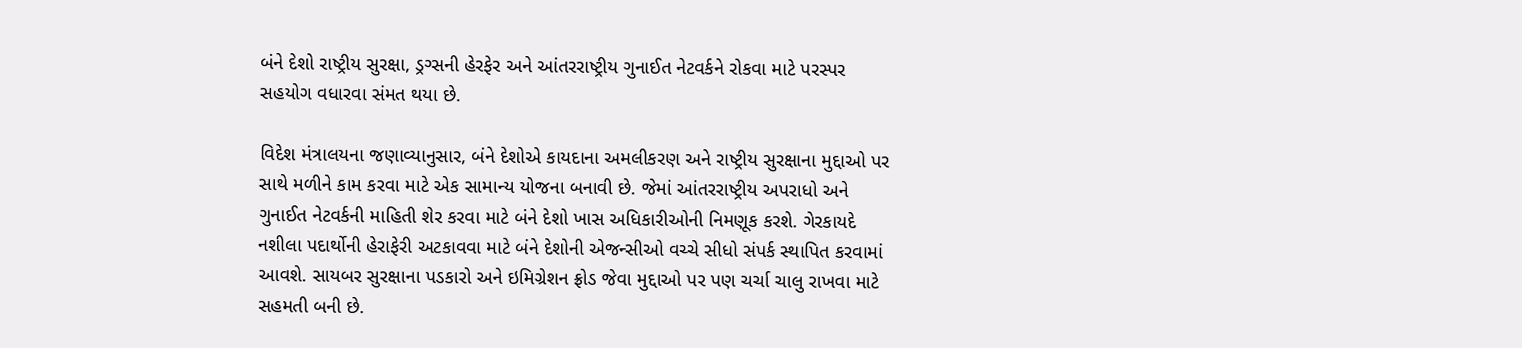બંને દેશો રાષ્ટ્રીય સુરક્ષા, ડ્રગ્સની હેરફેર અને આંતરરાષ્ટ્રીય ગુનાઈત નેટવર્કને રોકવા માટે પરસ્પર સહયોગ વધારવા સંમત થયા છે.

વિદેશ મંત્રાલયના જણાવ્યાનુસાર, બંને દેશોએ કાયદાના અમલીકરણ અને રાષ્ટ્રીય સુરક્ષાના મુદ્દાઓ પર સાથે મળીને કામ કરવા માટે એક સામાન્ય યોજના બનાવી છે. જેમાં આંતરરાષ્ટ્રીય અપરાધો અને ગુનાઈત નેટવર્કની માહિતી શેર કરવા માટે બંને દેશો ખાસ અધિકારીઓની નિમણૂક કરશે. ગેરકાયદે નશીલા પદાર્થોની હેરાફેરી અટકાવવા માટે બંને દેશોની એજન્સીઓ વચ્ચે સીધો સંપર્ક સ્થાપિત કરવામાં આવશે. સાયબર સુરક્ષાના પડકારો અને ઇમિગ્રેશન ફ્રોડ જેવા મુદ્દાઓ પર પણ ચર્ચા ચાલુ રાખવા માટે સહમતી બની છે.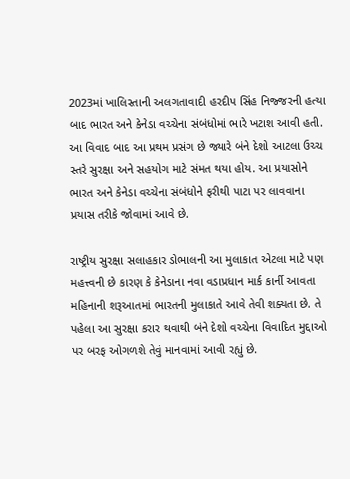2023માં ખાલિસ્તાની અલગતાવાદી હરદીપ સિંહ નિજ્જરની હત્યા બાદ ભારત અને કેનેડા વચ્ચેના સંબંધોમાં ભારે ખટાશ આવી હતી. આ વિવાદ બાદ આ પ્રથમ પ્રસંગ છે જ્યારે બંને દેશો આટલા ઉચ્ચ સ્તરે સુરક્ષા અને સહયોગ માટે સંમત થયા હોય. આ પ્રયાસોને ભારત અને કેનેડા વચ્ચેના સંબંધોને ફરીથી પાટા પર લાવવાના પ્રયાસ તરીકે જોવામાં આવે છે.

રાષ્ટ્રીય સુરક્ષા સલાહકાર ડોભાલની આ મુલાકાત એટલા માટે પણ મહત્ત્વની છે કારણ કે કેનેડાના નવા વડાપ્રધાન માર્ક કાર્ની આવતા મહિનાની શરૂઆતમાં ભારતની મુલાકાતે આવે તેવી શક્યતા છે. તે પહેલા આ સુરક્ષા કરાર થવાથી બંને દેશો વચ્ચેના વિવાદિત મુદ્દાઓ પર બરફ ઓગળશે તેવું માનવામાં આવી રહ્યું છે.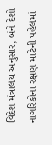વિદેશ મંત્રાલય અનુસાર, બંને દેશો નાગરિકોના રક્ષણ માટેની પહેલમાં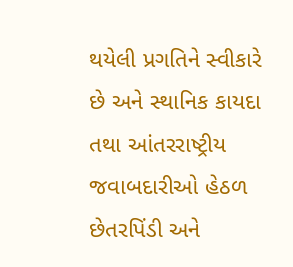થયેલી પ્રગતિને સ્વીકારે છે અને સ્થાનિક કાયદા તથા આંતરરાષ્ટ્રીય જવાબદારીઓ હેઠળ છેતરપિંડી અને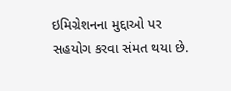ઇમિગ્રેશનના મુદ્દાઓ પર સહયોગ કરવા સંમત થયા છે.